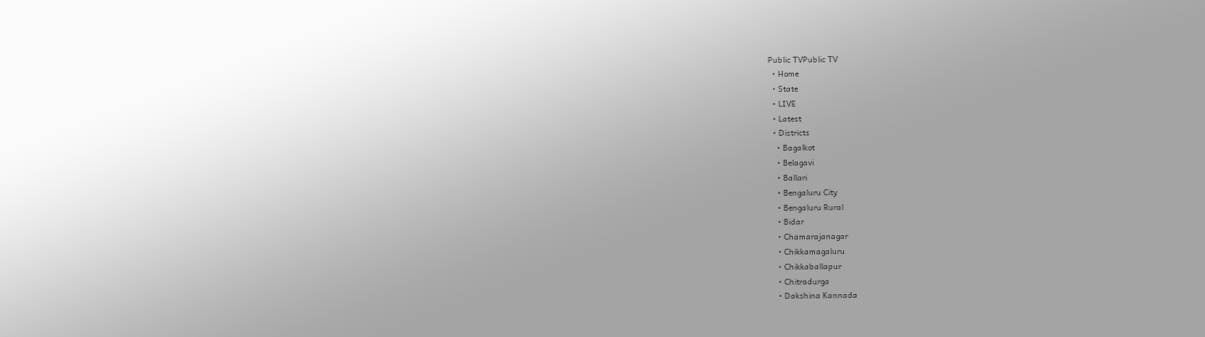Public TVPublic TV
  • Home
  • State
  • LIVE
  • Latest
  • Districts
    • Bagalkot
    • Belagavi
    • Ballari
    • Bengaluru City
    • Bengaluru Rural
    • Bidar
    • Chamarajanagar
    • Chikkamagaluru
    • Chikkaballapur
    • Chitradurga
    • Dakshina Kannada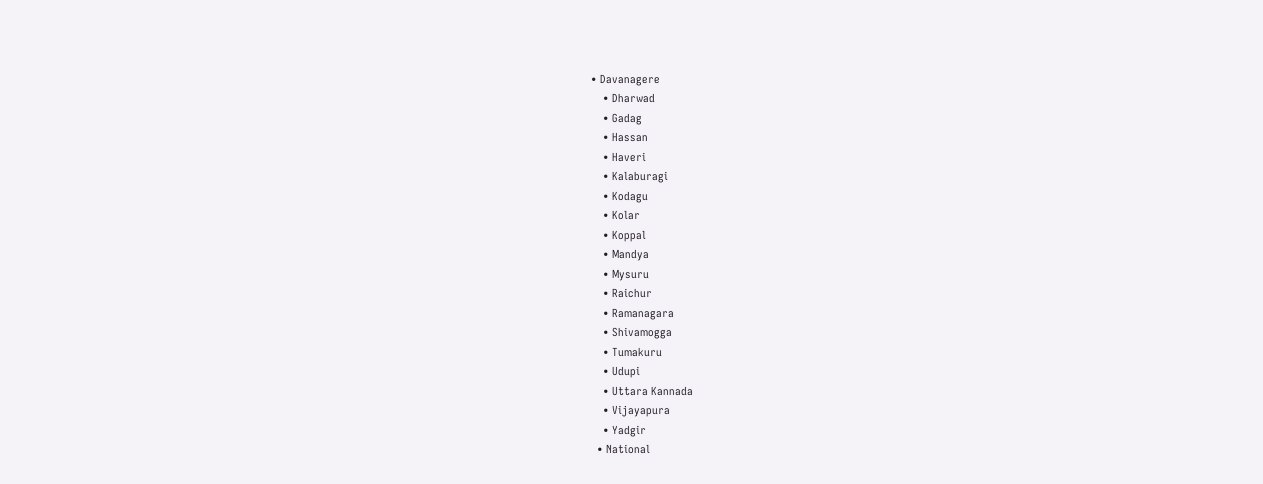• Davanagere
    • Dharwad
    • Gadag
    • Hassan
    • Haveri
    • Kalaburagi
    • Kodagu
    • Kolar
    • Koppal
    • Mandya
    • Mysuru
    • Raichur
    • Ramanagara
    • Shivamogga
    • Tumakuru
    • Udupi
    • Uttara Kannada
    • Vijayapura
    • Yadgir
  • National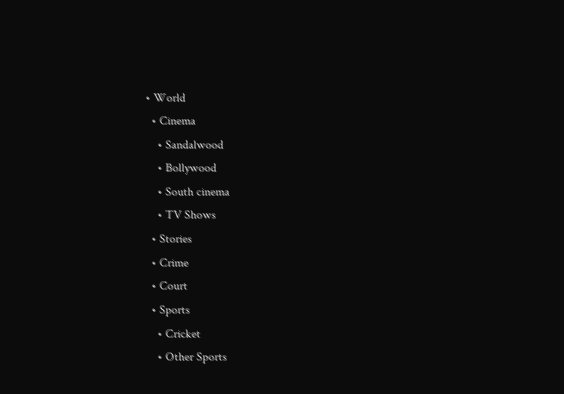• World
  • Cinema
    • Sandalwood
    • Bollywood
    • South cinema
    • TV Shows
  • Stories
  • Crime
  • Court
  • Sports
    • Cricket
    • Other Sports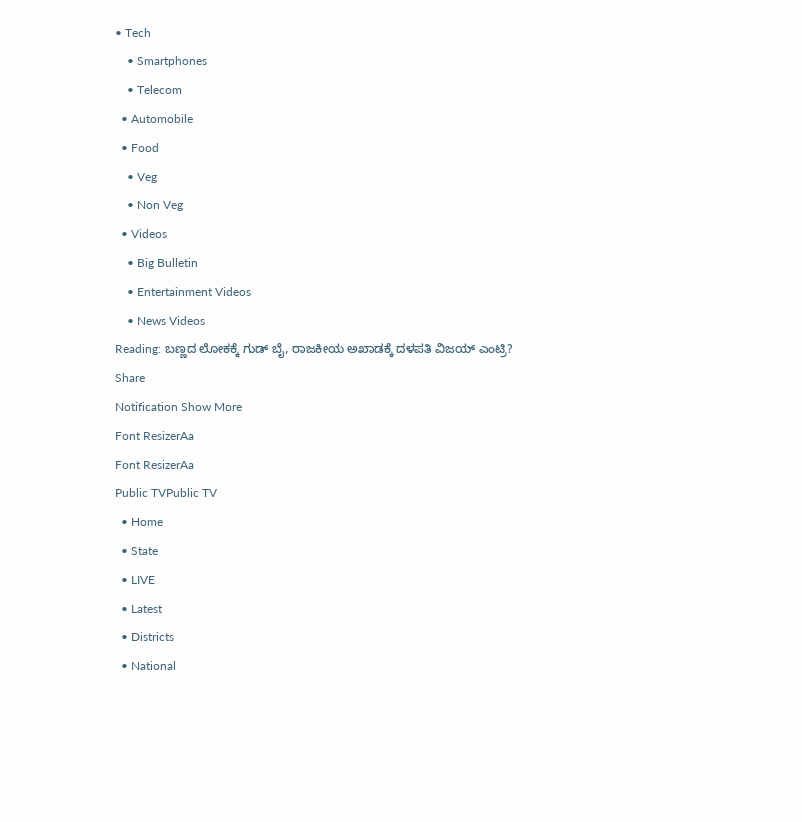• Tech
    • Smartphones
    • Telecom
  • Automobile
  • Food
    • Veg
    • Non Veg
  • Videos
    • Big Bulletin
    • Entertainment Videos
    • News Videos
Reading: ಬಣ್ಣದ ಲೋಕಕ್ಕೆ ಗುಡ್‌ ಬೈ, ರಾಜಕೀಯ ಅಖಾಡಕ್ಕೆ ದಳಪತಿ ವಿಜಯ್‌ ಎಂಟ್ರಿ?
Share
Notification Show More
Font ResizerAa
Font ResizerAa
Public TVPublic TV
  • Home
  • State
  • LIVE
  • Latest
  • Districts
  • National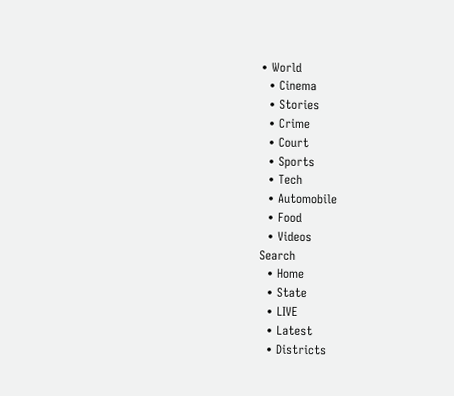• World
  • Cinema
  • Stories
  • Crime
  • Court
  • Sports
  • Tech
  • Automobile
  • Food
  • Videos
Search
  • Home
  • State
  • LIVE
  • Latest
  • Districts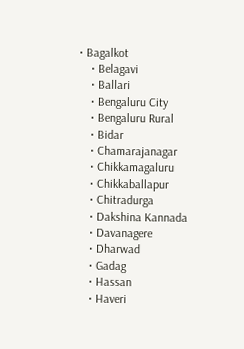• Bagalkot
    • Belagavi
    • Ballari
    • Bengaluru City
    • Bengaluru Rural
    • Bidar
    • Chamarajanagar
    • Chikkamagaluru
    • Chikkaballapur
    • Chitradurga
    • Dakshina Kannada
    • Davanagere
    • Dharwad
    • Gadag
    • Hassan
    • Haveri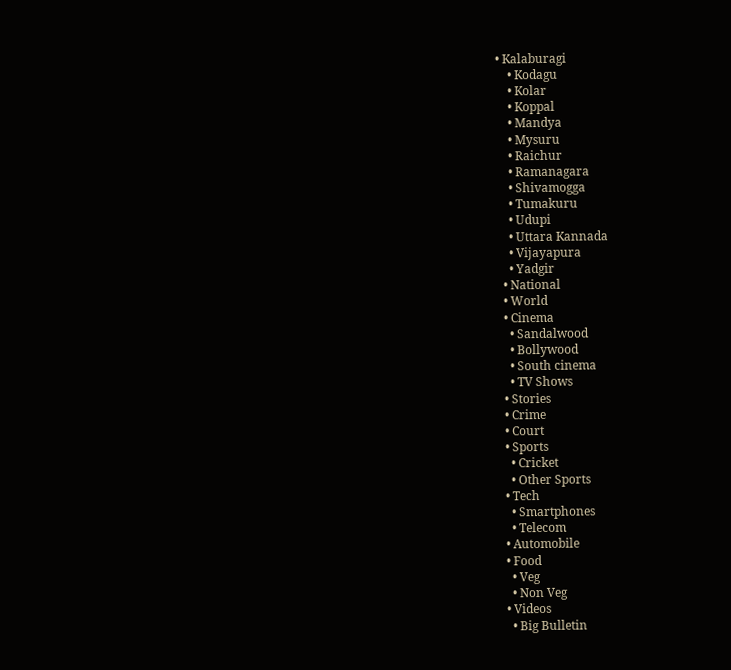• Kalaburagi
    • Kodagu
    • Kolar
    • Koppal
    • Mandya
    • Mysuru
    • Raichur
    • Ramanagara
    • Shivamogga
    • Tumakuru
    • Udupi
    • Uttara Kannada
    • Vijayapura
    • Yadgir
  • National
  • World
  • Cinema
    • Sandalwood
    • Bollywood
    • South cinema
    • TV Shows
  • Stories
  • Crime
  • Court
  • Sports
    • Cricket
    • Other Sports
  • Tech
    • Smartphones
    • Telecom
  • Automobile
  • Food
    • Veg
    • Non Veg
  • Videos
    • Big Bulletin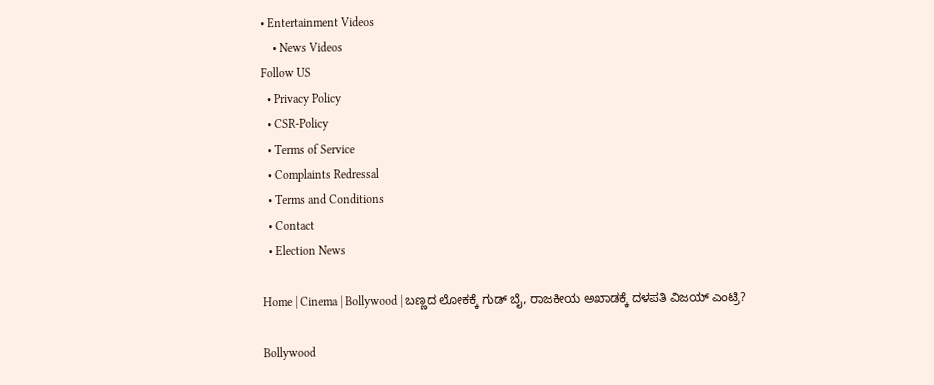• Entertainment Videos
    • News Videos
Follow US
  • Privacy Policy
  • CSR-Policy
  • Terms of Service
  • Complaints Redressal
  • Terms and Conditions
  • Contact
  • Election News

Home | Cinema | Bollywood | ಬಣ್ಣದ ಲೋಕಕ್ಕೆ ಗುಡ್‌ ಬೈ, ರಾಜಕೀಯ ಅಖಾಡಕ್ಕೆ ದಳಪತಿ ವಿಜಯ್‌ ಎಂಟ್ರಿ?

Bollywood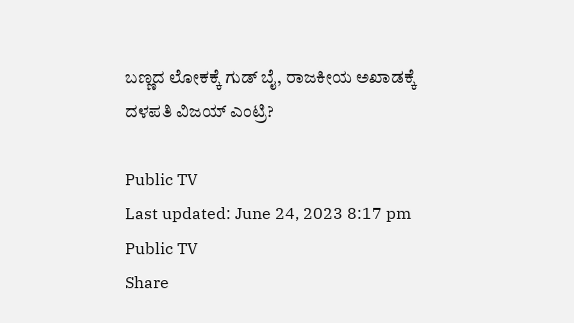ಬಣ್ಣದ ಲೋಕಕ್ಕೆ ಗುಡ್‌ ಬೈ, ರಾಜಕೀಯ ಅಖಾಡಕ್ಕೆ ದಳಪತಿ ವಿಜಯ್‌ ಎಂಟ್ರಿ?

Public TV
Last updated: June 24, 2023 8:17 pm
Public TV
Share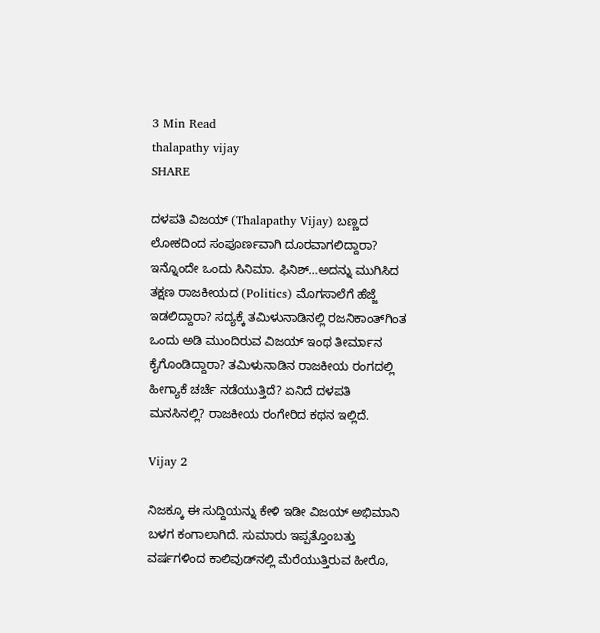3 Min Read
thalapathy vijay
SHARE

ದಳಪತಿ ವಿಜಯ್ (Thalapathy Vijay) ಬಣ್ಣದ ಲೋಕದಿಂದ ಸಂಪೂರ್ಣವಾಗಿ ದೂರವಾಗಲಿದ್ದಾರಾ? ಇನ್ನೊಂದೇ ಒಂದು ಸಿನಿಮಾ. ಫಿನಿಶ್…ಅದನ್ನು ಮುಗಿಸಿದ ತಕ್ಷಣ ರಾಜಕೀಯದ (Politics) ಮೊಗಸಾಲೆಗೆ ಹೆಜ್ಜೆ ಇಡಲಿದ್ದಾರಾ? ಸದ್ಯಕ್ಕೆ ತಮಿಳುನಾಡಿನಲ್ಲಿ ರಜನಿಕಾಂತ್‌ಗಿಂತ ಒಂದು ಅಡಿ ಮುಂದಿರುವ ವಿಜಯ್ ಇಂಥ ತೀರ್ಮಾನ ಕೈಗೊಂಡಿದ್ದಾರಾ? ತಮಿಳುನಾಡಿನ ರಾಜಕೀಯ ರಂಗದಲ್ಲಿ ಹೀಗ್ಯಾಕೆ ಚರ್ಚೆ ನಡೆಯುತ್ತಿದೆ? ಏನಿದೆ ದಳಪತಿ ಮನಸಿನಲ್ಲಿ? ರಾಜಕೀಯ ರಂಗೇರಿದ ಕಥನ ಇಲ್ಲಿದೆ.

Vijay 2

ನಿಜಕ್ಕೂ ಈ ಸುದ್ದಿಯನ್ನು ಕೇಳಿ ಇಡೀ ವಿಜಯ್ ಅಭಿಮಾನಿ ಬಳಗ ಕಂಗಾಲಾಗಿದೆ. ಸುಮಾರು ಇಪ್ಪತ್ತೊಂಬತ್ತು ವರ್ಷಗಳಿಂದ ಕಾಲಿವುಡ್‌ನಲ್ಲಿ ಮೆರೆಯುತ್ತಿರುವ ಹೀರೊ,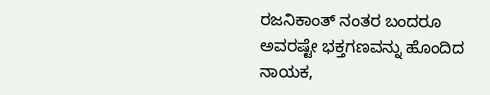ರಜನಿಕಾಂತ್ ನಂತರ ಬಂದರೂ ಅವರಷ್ಟೇ ಭಕ್ತಗಣವನ್ನು ಹೊಂದಿದ ನಾಯಕ,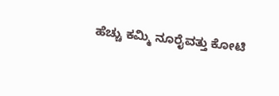ಹೆಚ್ಚು ಕಮ್ಮಿ ನೂರೈವತ್ತು ಕೋಟಿ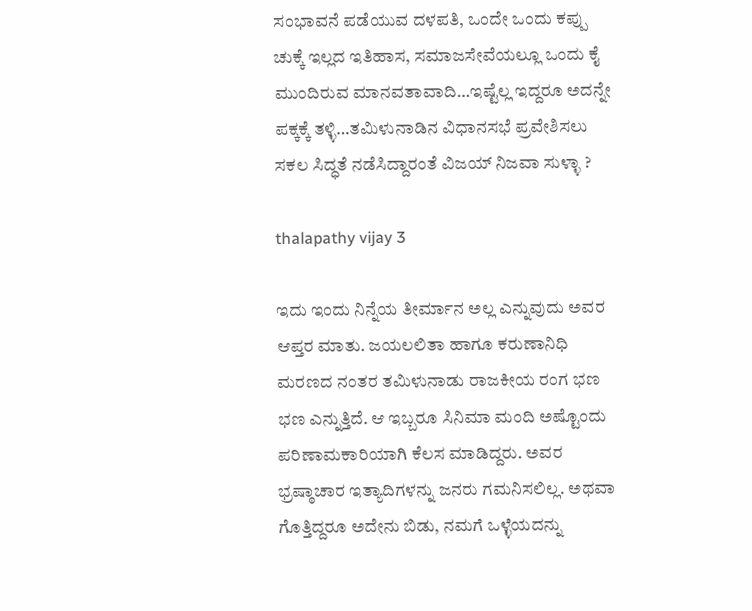ಸಂಭಾವನೆ ಪಡೆಯುವ ದಳಪತಿ, ಒಂದೇ ಒಂದು ಕಪ್ಪು ಚುಕ್ಕೆ ಇಲ್ಲದ ಇತಿಹಾಸ, ಸಮಾಜಸೇವೆಯಲ್ಲೂ ಒಂದು ಕೈ ಮುಂದಿರುವ ಮಾನವತಾವಾದಿ…ಇಷ್ಟೆಲ್ಲ ಇದ್ದರೂ ಅದನ್ನೇ ಪಕ್ಕಕ್ಕೆ ತಳ್ಳಿ…ತಮಿಳುನಾಡಿನ ವಿಧಾನಸಭೆ ಪ್ರವೇಶಿಸಲು ಸಕಲ ಸಿದ್ಧತೆ ನಡೆಸಿದ್ದಾರಂತೆ ವಿಜಯ್ ನಿಜವಾ ಸುಳ್ಳಾ ?

thalapathy vijay 3

ಇದು ಇಂದು ನಿನ್ನೆಯ ತೀರ್ಮಾನ ಅಲ್ಲ ಎನ್ನುವುದು ಅವರ ಆಪ್ತರ ಮಾತು. ಜಯಲಲಿತಾ ಹಾಗೂ ಕರುಣಾನಿಧಿ ಮರಣದ ನಂತರ ತಮಿಳುನಾಡು ರಾಜಕೀಯ ರಂಗ ಭಣ ಭಣ ಎನ್ನುತ್ತಿದೆ. ಆ ಇಬ್ಬರೂ ಸಿನಿಮಾ ಮಂದಿ ಅಷ್ಟೊಂದು ಪರಿಣಾಮಕಾರಿಯಾಗಿ ಕೆಲಸ ಮಾಡಿದ್ದರು. ಅವರ ಭ್ರಷ್ಠಾಚಾರ ಇತ್ಯಾದಿಗಳನ್ನು ಜನರು ಗಮನಿಸಲಿಲ್ಲ. ಅಥವಾ ಗೊತ್ತಿದ್ದರೂ ಅದೇನು ಬಿಡು, ನಮಗೆ ಒಳ್ಳೆಯದನ್ನು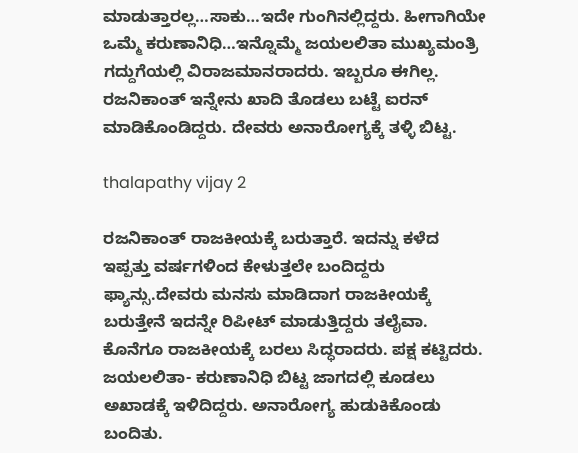ಮಾಡುತ್ತಾರಲ್ಲ…ಸಾಕು…ಇದೇ ಗುಂಗಿನಲ್ಲಿದ್ದರು. ಹೀಗಾಗಿಯೇ ಒಮ್ಮೆ ಕರುಣಾನಿಧಿ…ಇನ್ನೊಮ್ಮೆ ಜಯಲಲಿತಾ ಮುಖ್ಯಮಂತ್ರಿ ಗದ್ದುಗೆಯಲ್ಲಿ ವಿರಾಜಮಾನರಾದರು. ಇಬ್ಬರೂ ಈಗಿಲ್ಲ. ರಜನಿಕಾಂತ್ ಇನ್ನೇನು ಖಾದಿ ತೊಡಲು ಬಟ್ಟೆ ಐರನ್ ಮಾಡಿಕೊಂಡಿದ್ದರು. ದೇವರು ಅನಾರೋಗ್ಯಕ್ಕೆ ತಳ್ಳಿ ಬಿಟ್ಟ.

thalapathy vijay 2

ರಜನಿಕಾಂತ್ ರಾಜಕೀಯಕ್ಕೆ ಬರುತ್ತಾರೆ. ಇದನ್ನು ಕಳೆದ ಇಪ್ಪತ್ತು ವರ್ಷಗಳಿಂದ ಕೇಳುತ್ತಲೇ ಬಂದಿದ್ದರು ಫ್ಯಾನ್ಸು.ದೇವರು ಮನಸು ಮಾಡಿದಾಗ ರಾಜಕೀಯಕ್ಕೆ ಬರುತ್ತೇನೆ ಇದನ್ನೇ ರಿಪೀಟ್ ಮಾಡುತ್ತಿದ್ದರು ತಲೈವಾ. ಕೊನೆಗೂ ರಾಜಕೀಯಕ್ಕೆ ಬರಲು ಸಿದ್ಧರಾದರು. ಪಕ್ಷ ಕಟ್ಟಿದರು. ಜಯಲಲಿತಾ- ಕರುಣಾನಿಧಿ ಬಿಟ್ಟ ಜಾಗದಲ್ಲಿ ಕೂಡಲು ಅಖಾಡಕ್ಕೆ ಇಳಿದಿದ್ದರು. ಅನಾರೋಗ್ಯ ಹುಡುಕಿಕೊಂಡು ಬಂದಿತು.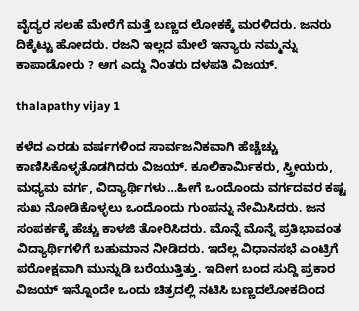ವೈದ್ಯರ ಸಲಹೆ ಮೇರೆಗೆ ಮತ್ತೆ ಬಣ್ಣದ ಲೋಕಕ್ಕೆ ಮರಳಿದರು. ಜನರು ದಿಕ್ಕೆಟ್ಟು ಹೋದರು. ರಜನಿ ಇಲ್ಲದ ಮೇಲೆ ಇನ್ಯಾರು ನಮ್ಮನ್ನು ಕಾಪಾಡೋರು ? ಆಗ ಎದ್ದು ನಿಂತರು ದಳಪತಿ ವಿಜಯ್.

thalapathy vijay 1

ಕಳೆದ ಎರಡು ವರ್ಷಗಳಿಂದ ಸಾರ್ವಜನಿಕವಾಗಿ ಹೆಚ್ಚೆಚ್ಚು ಕಾಣಿಸಿಕೊಳ್ಳತೊಡಗಿದರು ವಿಜಯ್. ಕೂಲಿಕಾರ್ಮಿಕರು, ಸ್ತ್ರೀಯರು, ಮಧ್ಯಮ ವರ್ಗ, ವಿದ್ಯಾರ್ಥಿಗಳು…ಹೀಗೆ ಒಂದೊಂದು ವರ್ಗದವರ ಕಷ್ಟ ಸುಖ ನೋಡಿಕೊಳ್ಳಲು ಒಂದೊಂದು ಗುಂಪನ್ನು ನೇಮಿಸಿದರು. ಜನ ಸಂಪರ್ಕಕ್ಕೆ ಹೆಚ್ಚು ಕಾಳಜಿ ತೋರಿಸಿದರು. ಮೊನ್ನೆ ಮೊನ್ನೆ ಪ್ರತಿಭಾವಂತ ವಿದ್ಯಾರ್ಥಿಗಳಿಗೆ ಬಹುಮಾನ ನೀಡಿದರು. ಇದೆಲ್ಲ ವಿಧಾನಸಭೆ ಎಂಟ್ರಿಗೆ ಪರೋಕ್ಷವಾಗಿ ಮುನ್ನುಡಿ ಬರೆಯುತ್ತಿತ್ತು. ಇದೀಗ ಬಂದ ಸುದ್ದಿ ಪ್ರಕಾರ ವಿಜಯ್ ಇನ್ನೊಂದೇ ಒಂದು ಚಿತ್ರದಲ್ಲಿ ನಟಿಸಿ ಬಣ್ಣದಲೋಕದಿಂದ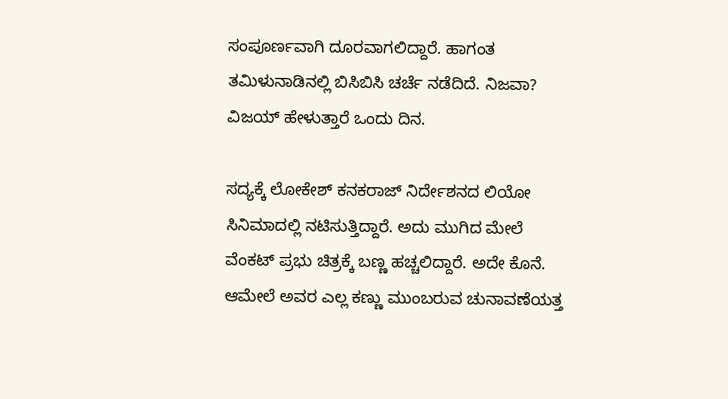ಸಂಪೂರ್ಣವಾಗಿ ದೂರವಾಗಲಿದ್ದಾರೆ. ಹಾಗಂತ ತಮಿಳುನಾಡಿನಲ್ಲಿ ಬಿಸಿಬಿಸಿ ಚರ್ಚೆ ನಡೆದಿದೆ. ನಿಜವಾ? ವಿಜಯ್ ಹೇಳುತ್ತಾರೆ ಒಂದು ದಿನ.

ಸದ್ಯಕ್ಕೆ ಲೋಕೇಶ್ ಕನಕರಾಜ್ ನಿರ್ದೇಶನದ ಲಿಯೋ ಸಿನಿಮಾದಲ್ಲಿ ನಟಿಸುತ್ತಿದ್ದಾರೆ. ಅದು ಮುಗಿದ ಮೇಲೆ ವೆಂಕಟ್ ಪ್ರಭು ಚಿತ್ರಕ್ಕೆ ಬಣ್ಣ ಹಚ್ಚಲಿದ್ದಾರೆ. ಅದೇ ಕೊನೆ. ಆಮೇಲೆ ಅವರ ಎಲ್ಲ ಕಣ್ಣು ಮುಂಬರುವ ಚುನಾವಣೆಯತ್ತ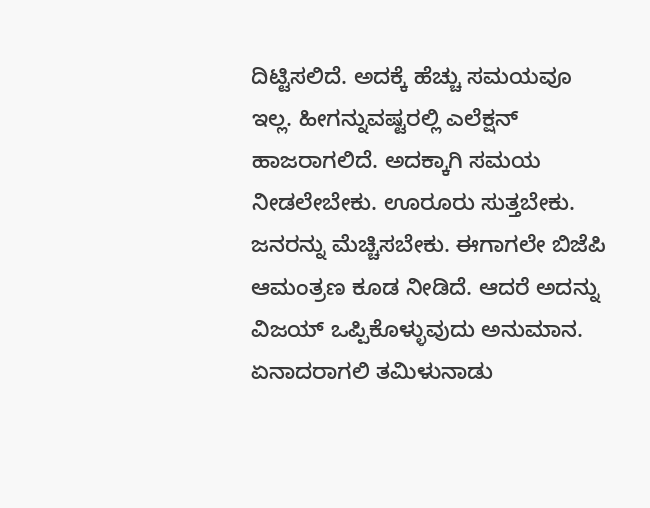ದಿಟ್ಟಿಸಲಿದೆ. ಅದಕ್ಕೆ ಹೆಚ್ಚು ಸಮಯವೂ ಇಲ್ಲ. ಹೀಗನ್ನುವಷ್ಟರಲ್ಲಿ ಎಲೆಕ್ಷನ್ ಹಾಜರಾಗಲಿದೆ. ಅದಕ್ಕಾಗಿ ಸಮಯ ನೀಡಲೇಬೇಕು. ಊರೂರು ಸುತ್ತಬೇಕು. ಜನರನ್ನು ಮೆಚ್ಚಿಸಬೇಕು. ಈಗಾಗಲೇ ಬಿಜೆಪಿ ಆಮಂತ್ರಣ ಕೂಡ ನೀಡಿದೆ. ಆದರೆ ಅದನ್ನು ವಿಜಯ್ ಒಪ್ಪಿಕೊಳ್ಳುವುದು ಅನುಮಾನ. ಏನಾದರಾಗಲಿ ತಮಿಳುನಾಡು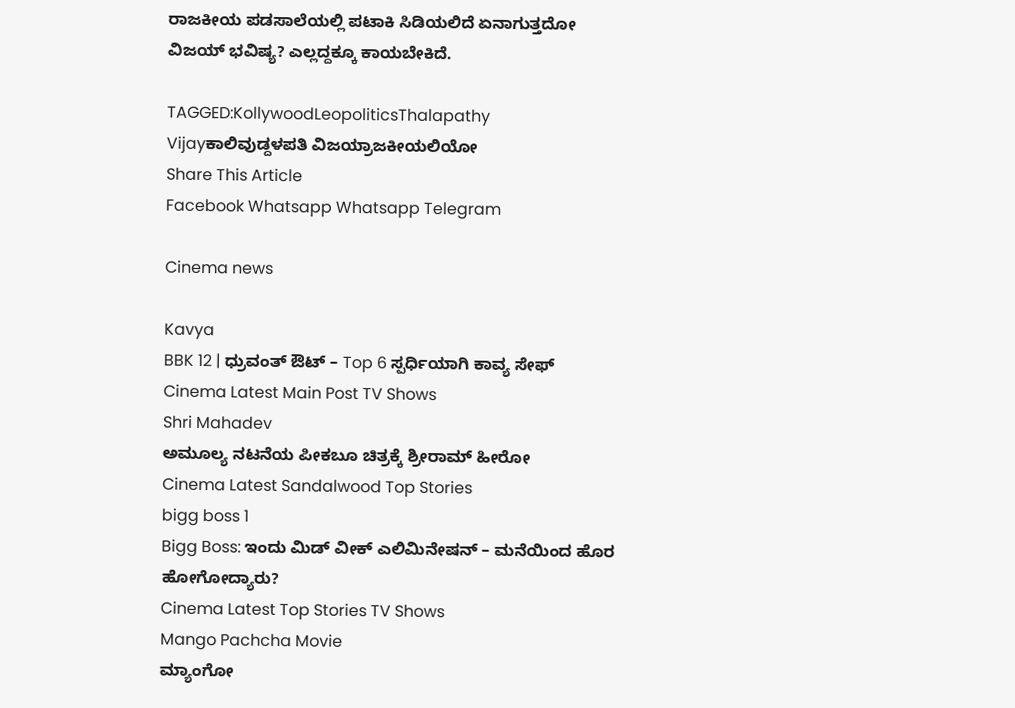ರಾಜಕೀಯ ಪಡಸಾಲೆಯಲ್ಲಿ ಪಟಾಕಿ ಸಿಡಿಯಲಿದೆ ಏನಾಗುತ್ತದೋ ವಿಜಯ್ ಭವಿಷ್ಯ? ಎಲ್ಲದ್ದಕ್ಕೂ ಕಾಯಬೇಕಿದೆ.

TAGGED:KollywoodLeopoliticsThalapathy Vijayಕಾಲಿವುಡ್ದಳಪತಿ ವಿಜಯ್ರಾಜಕೀಯಲಿಯೋ
Share This Article
Facebook Whatsapp Whatsapp Telegram

Cinema news

Kavya
BBK 12 | ಧ್ರುವಂತ್‌ ಔಟ್‌ – Top 6 ಸ್ಪರ್ಧಿಯಾಗಿ ಕಾವ್ಯ ಸೇಫ್‌
Cinema Latest Main Post TV Shows
Shri Mahadev
ಅಮೂಲ್ಯ ನಟನೆಯ ಪೀಕಬೂ ಚಿತ್ರಕ್ಕೆ ಶ್ರೀರಾಮ್ ಹೀರೋ
Cinema Latest Sandalwood Top Stories
bigg boss 1
Bigg Boss: ಇಂದು ಮಿಡ್‌ ವೀಕ್‌ ಎಲಿಮಿನೇಷನ್‌ – ಮನೆಯಿಂದ ಹೊರ ಹೋಗೋದ್ಯಾರು?
Cinema Latest Top Stories TV Shows
Mango Pachcha Movie
ಮ್ಯಾಂಗೋ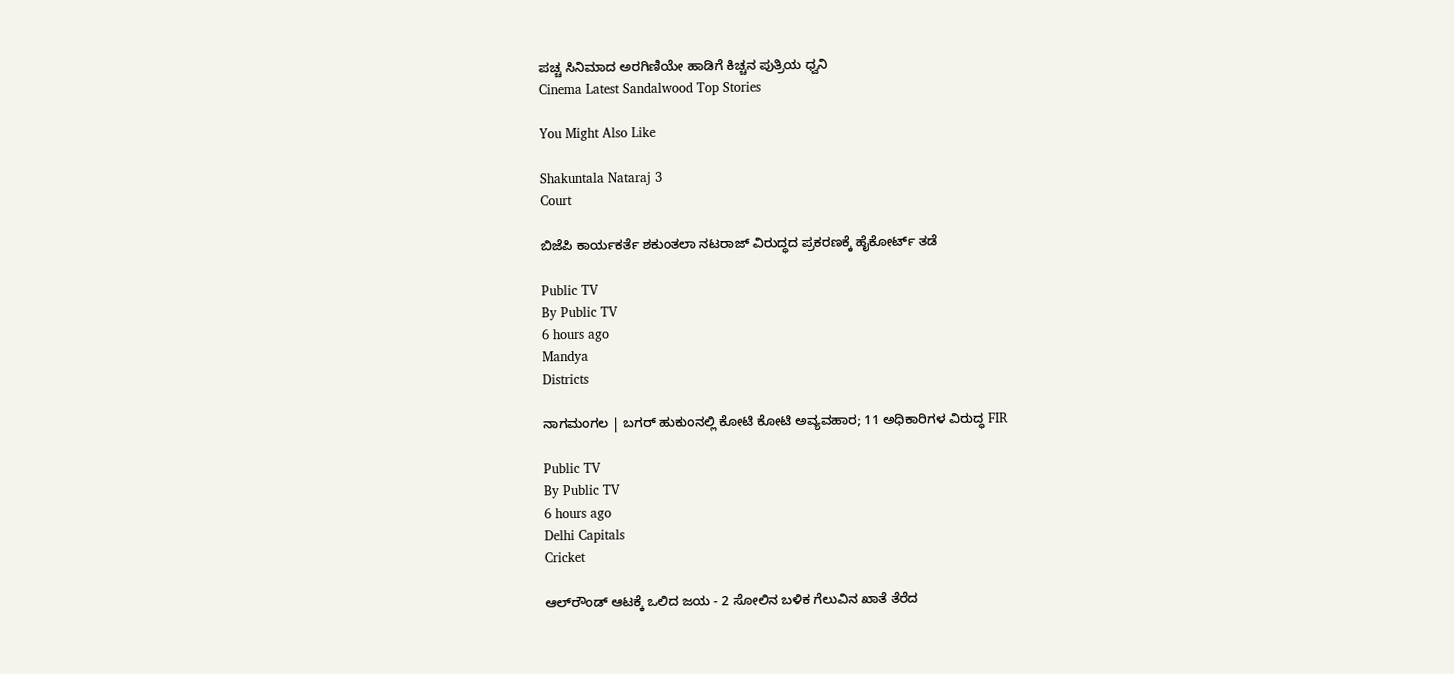ಪಚ್ಚ ಸಿನಿಮಾದ ಅರಗಿಣಿಯೇ ಹಾಡಿಗೆ ಕಿಚ್ಚನ ಪುತ್ರಿಯ ಧ್ವನಿ
Cinema Latest Sandalwood Top Stories

You Might Also Like

Shakuntala Nataraj 3
Court

ಬಿಜೆಪಿ ಕಾರ್ಯಕರ್ತೆ ಶಕುಂತಲಾ ನಟರಾಜ್ ವಿರುದ್ಧದ ಪ್ರಕರಣಕ್ಕೆ ಹೈಕೋರ್ಟ್ ತಡೆ

Public TV
By Public TV
6 hours ago
Mandya
Districts

ನಾಗಮಂಗಲ | ಬಗರ್‌ ಹುಕುಂನಲ್ಲಿ ಕೋಟಿ‌ ಕೋಟಿ ಅವ್ಯವಹಾರ; 11 ಅಧಿಕಾರಿಗಳ ವಿರುದ್ಧ FIR

Public TV
By Public TV
6 hours ago
Delhi Capitals
Cricket

ಆಲ್‌ರೌಂಡ್‌ ಆಟಕ್ಕೆ ಒಲಿದ ಜಯ - 2 ಸೋಲಿನ ಬಳಿಕ ಗೆಲುವಿನ ಖಾತೆ ತೆರೆದ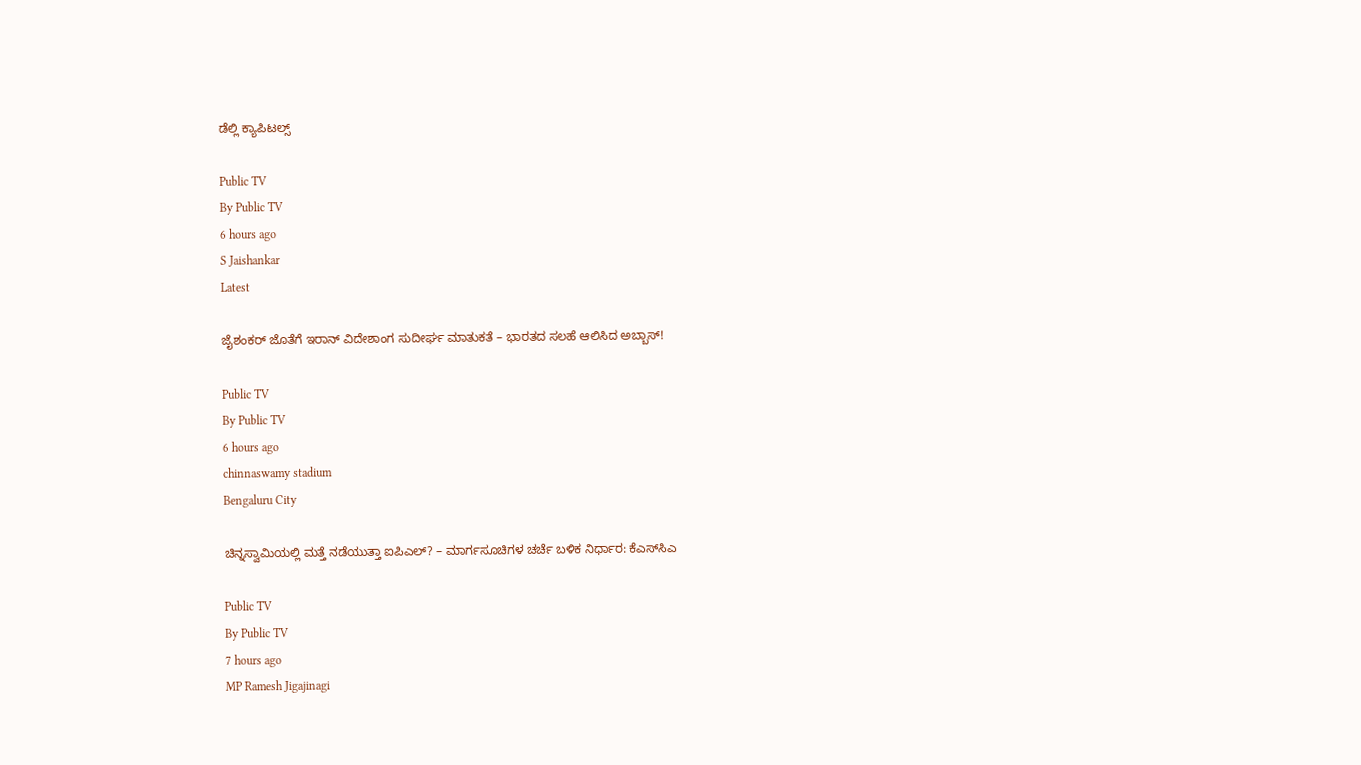ಡೆಲ್ಲಿ ಕ್ಯಾಪಿಟಲ್ಸ್

Public TV
By Public TV
6 hours ago
S Jaishankar
Latest

ಜೈಶಂಕರ್‌ ಜೊತೆಗೆ ಇರಾನ್‌ ವಿದೇಶಾಂಗ ಸುದೀರ್ಘ ಮಾತುಕತೆ – ಭಾರತದ ಸಲಹೆ ಆಲಿಸಿದ ಅಬ್ಬಾಸ್‌!

Public TV
By Public TV
6 hours ago
chinnaswamy stadium
Bengaluru City

ಚಿನ್ನಸ್ವಾಮಿಯಲ್ಲಿ ಮತ್ತೆ ನಡೆಯುತ್ತಾ ಐಪಿಎಲ್‌? – ಮಾರ್ಗಸೂಚಿಗಳ ಚರ್ಚೆ ಬಳಿಕ ನಿರ್ಧಾರ: ಕೆಎಸ್‌ಸಿಎ

Public TV
By Public TV
7 hours ago
MP Ramesh Jigajinagi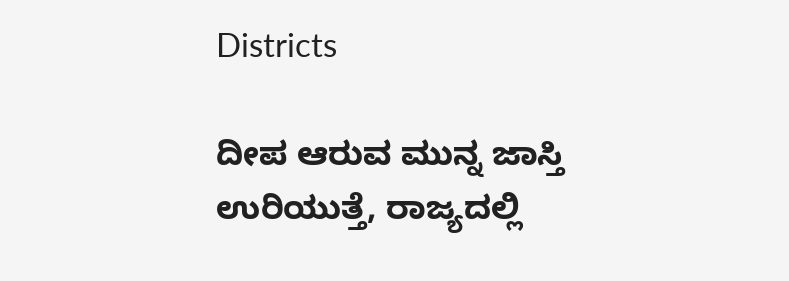Districts

ದೀಪ ಆರುವ ಮುನ್ನ ಜಾಸ್ತಿ ಉರಿಯುತ್ತೆ, ರಾಜ್ಯದಲ್ಲಿ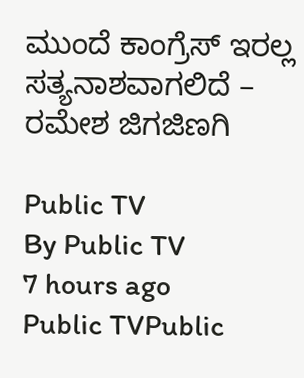ಮುಂದೆ ಕಾಂಗ್ರೆಸ್ ಇರಲ್ಲ ಸತ್ಯನಾಶವಾಗಲಿದೆ – ರಮೇಶ ಜಿಗಜಿಣಗಿ

Public TV
By Public TV
7 hours ago
Public TVPublic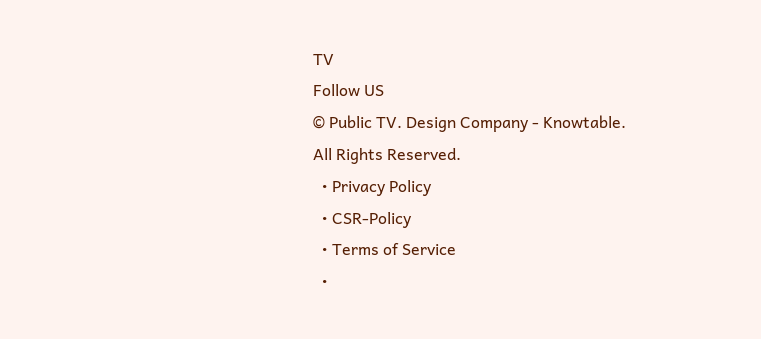TV
Follow US
© Public TV. Design Company - Knowtable. All Rights Reserved.
  • Privacy Policy
  • CSR-Policy
  • Terms of Service
  •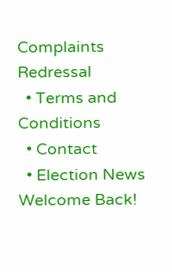Complaints Redressal
  • Terms and Conditions
  • Contact
  • Election News
Welcome Back!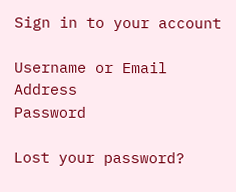Sign in to your account

Username or Email Address
Password

Lost your password?